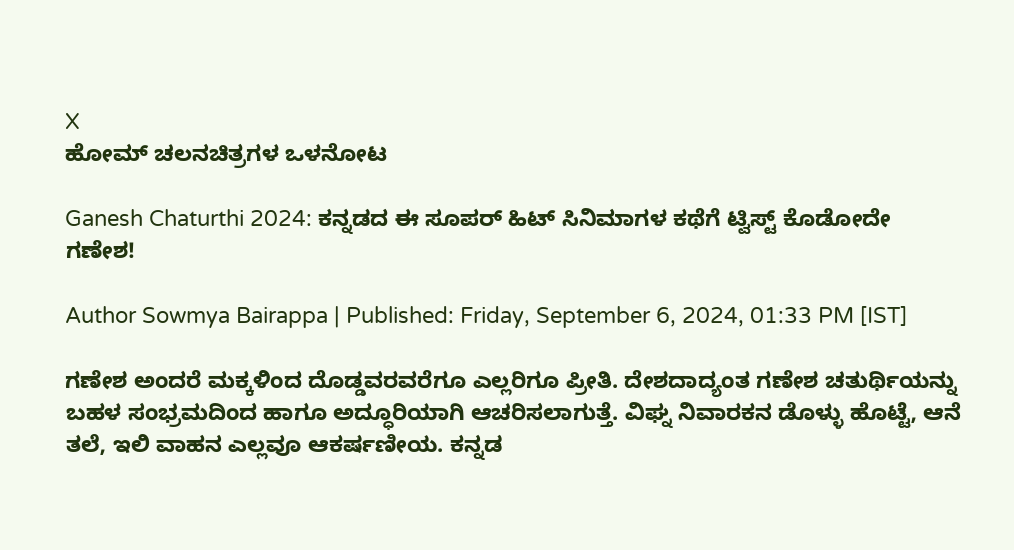X
ಹೋಮ್ ಚಲನಚಿತ್ರಗಳ ಒಳನೋಟ

Ganesh Chaturthi 2024: ಕನ್ನಡದ ಈ ಸೂಪರ್ ಹಿಟ್ ಸಿನಿಮಾಗಳ ಕಥೆಗೆ ಟ್ವಿಸ್ಟ್ ಕೊಡೋದೇ ಗಣೇಶ!

Author Sowmya Bairappa | Published: Friday, September 6, 2024, 01:33 PM [IST]

ಗಣೇಶ ಅಂದರೆ ಮಕ್ಕಳಿಂದ ದೊಡ್ಡವರವರೆಗೂ ಎಲ್ಲರಿಗೂ ಪ್ರೀತಿ. ದೇಶದಾದ್ಯಂತ ಗಣೇಶ ಚತುರ್ಥಿಯನ್ನು ಬಹಳ ಸಂಭ್ರಮದಿಂದ ಹಾಗೂ ಅದ್ಧೂರಿಯಾಗಿ ಆಚರಿಸಲಾಗುತ್ತೆ. ವಿಘ್ನ ನಿವಾರಕನ ಡೊಳ್ಳು ಹೊಟ್ಟೆ, ಆನೆ ತಲೆ, ಇಲಿ ವಾಹನ ಎಲ್ಲವೂ ಆಕರ್ಷಣೀಯ. ಕನ್ನಡ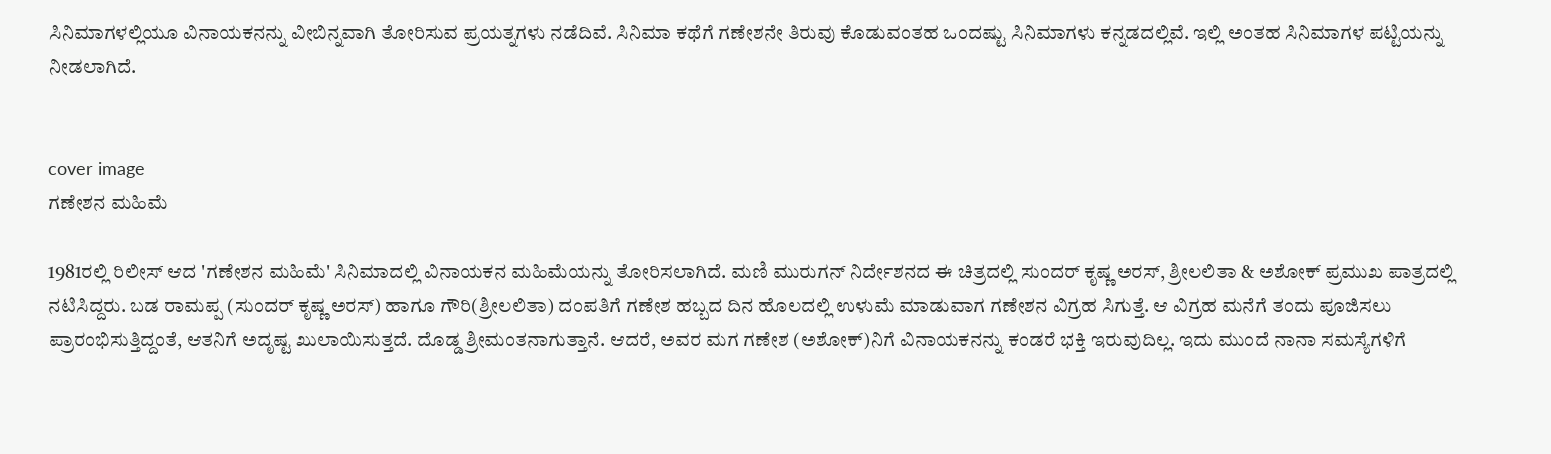ಸಿನಿಮಾಗಳಲ್ಲಿಯೂ ವಿನಾಯಕನನ್ನು ವೀಬಿನ್ನವಾಗಿ ತೋರಿಸುವ ಪ್ರಯತ್ನಗಳು ನಡೆದಿವೆ. ಸಿನಿಮಾ ಕಥೆಗೆ ಗಣೇಶನೇ ತಿರುವು ಕೊಡುವಂತಹ ಒಂದಷ್ಟು ಸಿನಿಮಾಗಳು ಕನ್ನಡದಲ್ಲಿವೆ. ಇಲ್ಲಿ ಅಂತಹ ಸಿನಿಮಾಗಳ ಪಟ್ಟಿಯನ್ನು ನೀಡಲಾಗಿದೆ.


cover image
ಗಣೇಶನ ಮಹಿಮೆ

1981ರಲ್ಲಿ ರಿಲೀಸ್ ಆದ 'ಗಣೇಶನ ಮಹಿಮೆ' ಸಿನಿಮಾದಲ್ಲಿ ವಿನಾಯಕನ ಮಹಿಮೆಯನ್ನು ತೋರಿಸಲಾಗಿದೆ. ಮಣಿ ಮುರುಗನ್ ನಿರ್ದೇಶನದ ಈ ಚಿತ್ರದಲ್ಲಿ ಸುಂದರ್ ಕೃಷ್ಣ ಅರಸ್, ಶ್ರೀಲಲಿತಾ & ಅಶೋಕ್ ಪ್ರಮುಖ ಪಾತ್ರದಲ್ಲಿ ನಟಿಸಿದ್ದರು. ಬಡ ರಾಮಪ್ಪ (ಸುಂದರ್ ಕೃಷ್ಣ ಅರಸ್) ಹಾಗೂ ಗೌರಿ(ಶ್ರೀಲಲಿತಾ) ದಂಪತಿಗೆ ಗಣೇಶ ಹಬ್ಬದ ದಿನ ಹೊಲದಲ್ಲಿ ಉಳುಮೆ ಮಾಡುವಾಗ ಗಣೇಶನ ವಿಗ್ರಹ ಸಿಗುತ್ತೆ. ಆ ವಿಗ್ರಹ ಮನೆಗೆ ತಂದು ಪೂಜಿಸಲು ಪ್ರಾರಂಭಿಸುತ್ತಿದ್ದಂತೆ, ಆತನಿಗೆ ಅದೃಷ್ಟ ಖುಲಾಯಿಸುತ್ತದೆ. ದೊಡ್ಡ ಶ್ರೀಮಂತನಾಗುತ್ತಾನೆ. ಆದರೆ, ಅವರ ಮಗ ಗಣೇಶ (ಅಶೋಕ್)ನಿಗೆ ವಿನಾಯಕನನ್ನು ಕಂಡರೆ ಭಕ್ತಿ ಇರುವುದಿಲ್ಲ. ಇದು ಮುಂದೆ ನಾನಾ ಸಮಸ್ಯೆಗಳಿಗೆ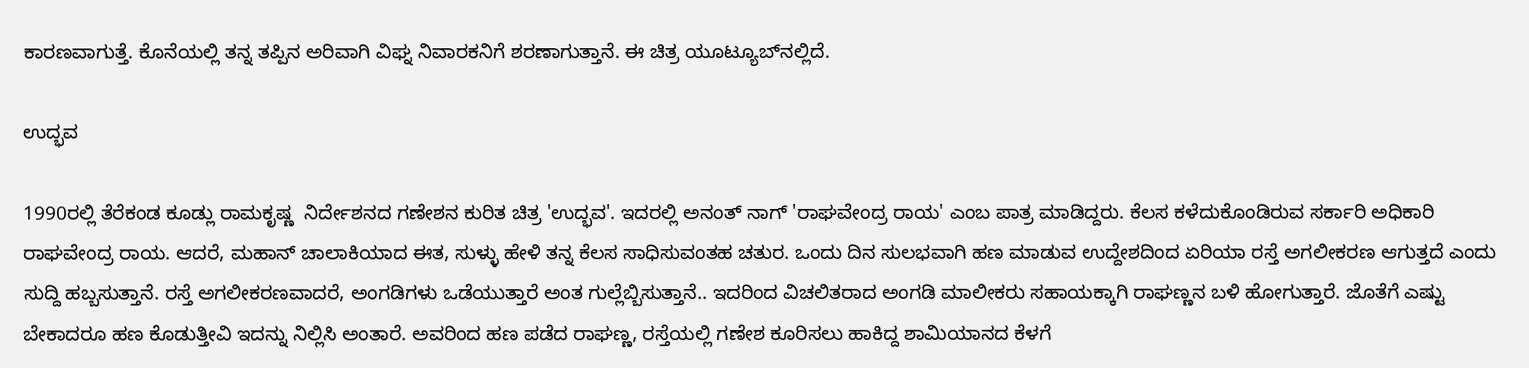ಕಾರಣವಾಗುತ್ತೆ. ಕೊನೆಯಲ್ಲಿ ತನ್ನ ತಪ್ಪಿನ ಅರಿವಾಗಿ ವಿಘ್ನ ನಿವಾರಕನಿಗೆ ಶರಣಾಗುತ್ತಾನೆ. ಈ ಚಿತ್ರ ಯೂಟ್ಯೂಬ್‌ನಲ್ಲಿದೆ.

ಉದ್ಭವ

1990ರಲ್ಲಿ ತೆರೆಕಂಡ ಕೂಡ್ಲು ರಾಮಕೃಷ್ಣ  ನಿರ್ದೇಶನದ ಗಣೇಶನ ಕುರಿತ ಚಿತ್ರ 'ಉದ್ಭವ'. ಇದರಲ್ಲಿ ಅನಂತ್‌ ನಾಗ್ 'ರಾಘವೇಂದ್ರ ರಾಯ' ಎಂಬ ಪಾತ್ರ ಮಾಡಿದ್ದರು. ಕೆಲಸ ಕಳೆದುಕೊಂಡಿರುವ ಸರ್ಕಾರಿ ಅಧಿಕಾರಿ ರಾಘವೇಂದ್ರ ರಾಯ. ಆದರೆ, ಮಹಾನ್ ಚಾಲಾಕಿಯಾದ ಈತ, ಸುಳ್ಳು ಹೇಳಿ ತನ್ನ ಕೆಲಸ ಸಾಧಿಸುವಂತಹ ಚತುರ. ಒಂದು ದಿನ ಸುಲಭವಾಗಿ ಹಣ ಮಾಡುವ ಉದ್ದೇಶದಿಂದ ಏರಿಯಾ ರಸ್ತೆ ಅಗಲೀಕರಣ ಆಗುತ್ತದೆ ಎಂದು ಸುದ್ದಿ ಹಬ್ಬಸುತ್ತಾನೆ. ರಸ್ತೆ ಅಗಲೀಕರಣವಾದರೆ, ಅಂಗಡಿಗಳು ಒಡೆಯುತ್ತಾರೆ ಅಂತ ಗುಲ್ಲೆಬ್ಬಿಸುತ್ತಾನೆ.. ಇದರಿಂದ ವಿಚಲಿತರಾದ ಅಂಗಡಿ ಮಾಲೀಕರು ಸಹಾಯಕ್ಕಾಗಿ ರಾಘಣ್ಣನ ಬಳಿ ಹೋಗುತ್ತಾರೆ. ಜೊತೆಗೆ ಎಷ್ಟು ಬೇಕಾದರೂ ಹಣ ಕೊಡುತ್ತೀವಿ ಇದನ್ನು ನಿಲ್ಲಿಸಿ ಅಂತಾರೆ. ಅವರಿಂದ ಹಣ ಪಡೆದ ರಾಘಣ್ಣ, ರಸ್ತೆಯಲ್ಲಿ ಗಣೇಶ ಕೂರಿಸಲು ಹಾಕಿದ್ದ ಶಾಮಿಯಾನದ ಕೆಳಗೆ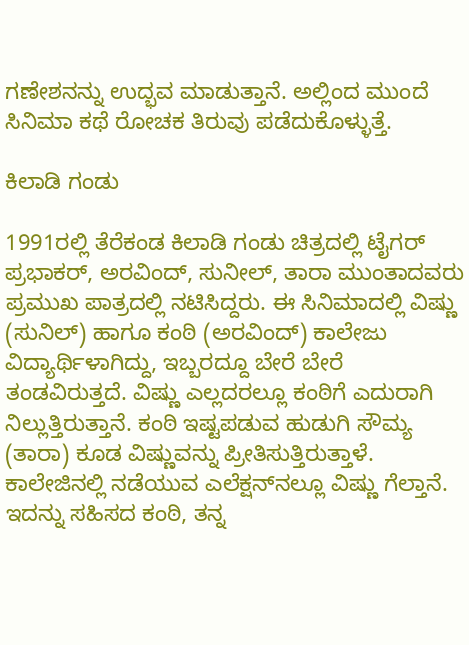ಗಣೇಶನನ್ನು ಉದ್ಭವ ಮಾಡುತ್ತಾನೆ. ಅಲ್ಲಿಂದ ಮುಂದೆ ಸಿನಿಮಾ ಕಥೆ ರೋಚಕ ತಿರುವು ಪಡೆದುಕೊಳ್ಳುತ್ತೆ.

ಕಿಲಾಡಿ ಗಂಡು

1991ರಲ್ಲಿ ತೆರೆಕಂಡ ಕಿಲಾಡಿ ಗಂಡು ಚಿತ್ರದಲ್ಲಿ ಟೈಗರ್ ಪ್ರಭಾಕರ್, ಅರವಿಂದ್, ಸುನೀಲ್, ತಾರಾ ಮುಂತಾದವರು ಪ್ರಮುಖ ಪಾತ್ರದಲ್ಲಿ ನಟಿಸಿದ್ದರು. ಈ ಸಿನಿಮಾದಲ್ಲಿ ವಿಷ್ಣು (ಸುನಿಲ್) ಹಾಗೂ ಕಂಠಿ (ಅರವಿಂದ್) ಕಾಲೇಜು ವಿದ್ಯಾರ್ಥಿಳಾಗಿದ್ದು, ಇಬ್ಬರದ್ದೂ ಬೇರೆ ಬೇರೆ ತಂಡವಿರುತ್ತದೆ. ವಿಷ್ಣು ಎಲ್ಲದರಲ್ಲೂ ಕಂಠಿಗೆ ಎದುರಾಗಿ ನಿಲ್ಲುತ್ತಿರುತ್ತಾನೆ. ಕಂಠಿ ಇಷ್ಟಪಡುವ ಹುಡುಗಿ ಸೌಮ್ಯ (ತಾರಾ) ಕೂಡ ವಿಷ್ಣುವನ್ನು ಪ್ರೀತಿಸುತ್ತಿರುತ್ತಾಳೆ. ಕಾಲೇಜಿನಲ್ಲಿ ನಡೆಯುವ ಎಲೆಕ್ಷನ್‌ನಲ್ಲೂ ವಿಷ್ಣು ಗೆಲ್ತಾನೆ. ಇದನ್ನು ಸಹಿಸದ ಕಂಠಿ, ತನ್ನ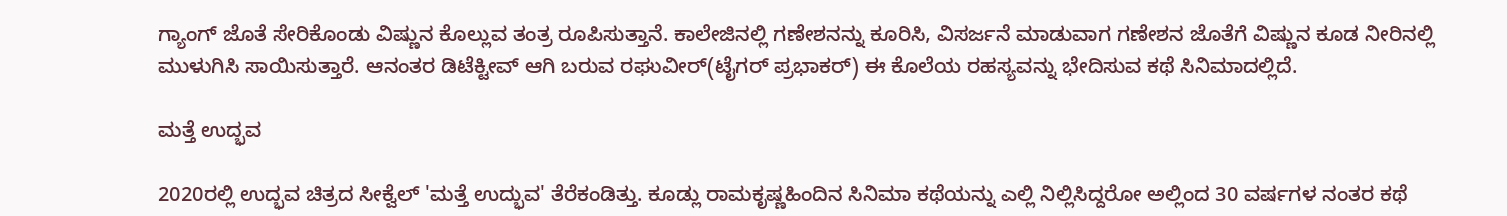ಗ್ಯಾಂಗ್ ಜೊತೆ ಸೇರಿಕೊಂಡು ವಿಷ್ಣುನ ಕೊಲ್ಲುವ ತಂತ್ರ ರೂಪಿಸುತ್ತಾನೆ. ಕಾಲೇಜಿನಲ್ಲಿ ಗಣೇಶನನ್ನು ಕೂರಿಸಿ, ವಿಸರ್ಜನೆ ಮಾಡುವಾಗ ಗಣೇಶನ ಜೊತೆಗೆ ವಿಷ್ಣುನ ಕೂಡ ನೀರಿನಲ್ಲಿ ಮುಳುಗಿಸಿ ಸಾಯಿಸುತ್ತಾರೆ. ಆನಂತರ ಡಿಟೆಕ್ಟೀವ್ ಆಗಿ ಬರುವ ರಘುವೀರ್(ಟೈಗರ್ ಪ್ರಭಾಕರ್) ಈ ಕೊಲೆಯ ರಹಸ್ಯವನ್ನು ಭೇದಿಸುವ ಕಥೆ ಸಿನಿಮಾದಲ್ಲಿದೆ.

ಮತ್ತೆ ಉದ್ಭವ

2020ರಲ್ಲಿ ಉದ್ಭವ ಚಿತ್ರದ ಸೀಕ್ವೆಲ್ 'ಮತ್ತೆ ಉದ್ಭುವ' ತೆರೆಕಂಡಿತ್ತು. ಕೂಡ್ಲು ರಾಮಕೃಷ್ಣಹಿಂದಿನ ಸಿನಿಮಾ ಕಥೆಯನ್ನು ಎಲ್ಲಿ ನಿಲ್ಲಿಸಿದ್ದರೋ ಅಲ್ಲಿಂದ 30 ವರ್ಷಗಳ ನಂತರ ಕಥೆ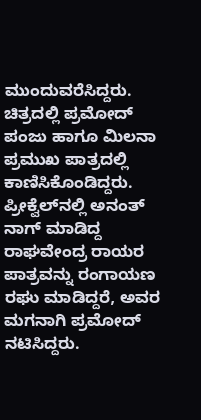ಮುಂದುವರೆಸಿದ್ದರು. ಚಿತ್ರದಲ್ಲಿ ಪ್ರಮೋದ್ ಪಂಜು ಹಾಗೂ ಮಿಲನಾ ಪ್ರಮುಖ ಪಾತ್ರದಲ್ಲಿ ಕಾಣಿಸಿಕೊಂಡಿದ್ದರು. ಪ್ರೀಕ್ವೆಲ್‌ನಲ್ಲಿ ಅನಂತ್ ನಾಗ್ ಮಾಡಿದ್ದ ರಾಘವೇಂದ್ರ ರಾಯರ ಪಾತ್ರವನ್ನು ರಂಗಾಯಣ ರಘು ಮಾಡಿದ್ದರೆ, ಅವರ ಮಗನಾಗಿ ಪ್ರಮೋದ್ ನಟಿಸಿದ್ದರು.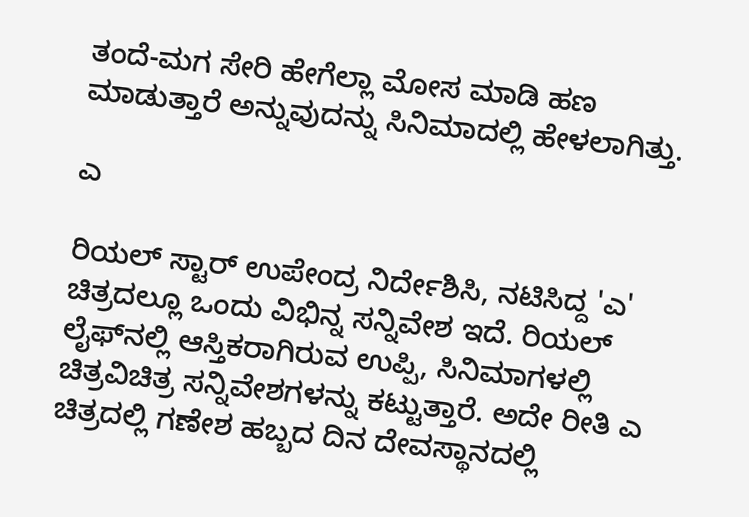ತಂದೆ-ಮಗ ಸೇರಿ ಹೇಗೆಲ್ಲಾ ಮೋಸ ಮಾಡಿ ಹಣ ಮಾಡುತ್ತಾರೆ ಅನ್ನುವುದನ್ನು ಸಿನಿಮಾದಲ್ಲಿ ಹೇಳಲಾಗಿತ್ತು.

ಎ

ರಿಯಲ್ ಸ್ಟಾರ್ ಉಪೇಂದ್ರ ನಿರ್ದೇಶಿಸಿ, ನಟಿಸಿದ್ದ 'ಎ' ಚಿತ್ರದಲ್ಲೂ ಒಂದು ವಿಭಿನ್ನ ಸನ್ನಿವೇಶ ಇದೆ. ರಿಯಲ್ ಲೈಫ್‌ನಲ್ಲಿ ಆಸ್ತಿಕರಾಗಿರುವ ಉಪ್ಪಿ, ಸಿನಿಮಾಗಳಲ್ಲಿ ಚಿತ್ರವಿಚಿತ್ರ ಸನ್ನಿವೇಶಗಳನ್ನು ಕಟ್ಟುತ್ತಾರೆ. ಅದೇ ರೀತಿ ಎ ಚಿತ್ರದಲ್ಲಿ ಗಣೇಶ ಹಬ್ಬದ ದಿನ ದೇವಸ್ಥಾನದಲ್ಲಿ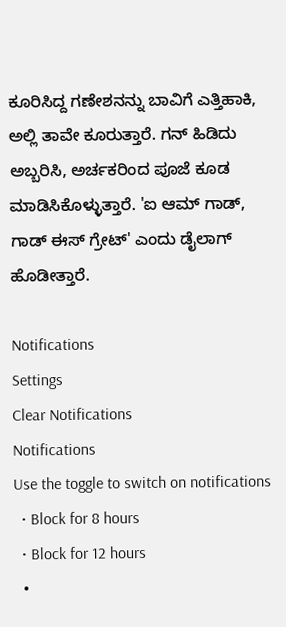ಕೂರಿಸಿದ್ದ ಗಣೇಶನನ್ನು ಬಾವಿಗೆ ಎತ್ತಿಹಾಕಿ, ಅಲ್ಲಿ ತಾವೇ ಕೂರುತ್ತಾರೆ. ಗನ್ ಹಿಡಿದು ಅಬ್ಬರಿಸಿ, ಅರ್ಚಕರಿಂದ ಪೂಜೆ ಕೂಡ ಮಾಡಿಸಿಕೊಳ್ಳುತ್ತಾರೆ. 'ಐ ಆಮ್ ಗಾಡ್,  ಗಾಡ್ ಈಸ್ ಗ್ರೇಟ್' ಎಂದು ಡೈಲಾಗ್ ಹೊಡೀತ್ತಾರೆ.

Notifications
Settings
Clear Notifications
Notifications
Use the toggle to switch on notifications
  • Block for 8 hours
  • Block for 12 hours
  •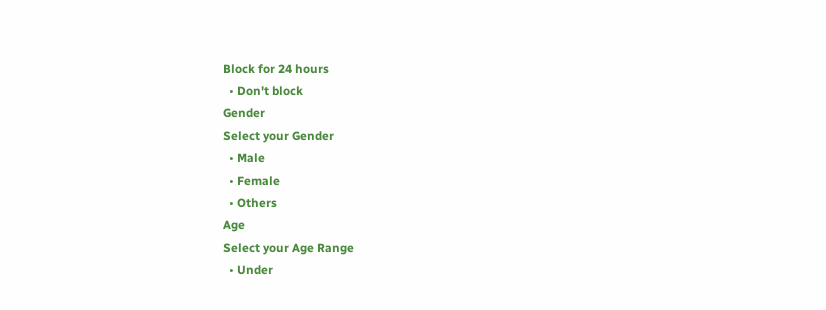Block for 24 hours
  • Don't block
Gender
Select your Gender
  • Male
  • Female
  • Others
Age
Select your Age Range
  • Under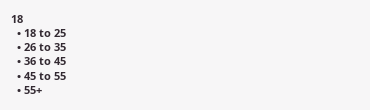18
  • 18 to 25
  • 26 to 35
  • 36 to 45
  • 45 to 55
  • 55+